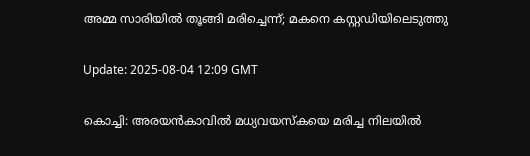അമ്മ സാരിയില്‍ തൂങ്ങി മരിച്ചെന്ന്; മകനെ കസ്റ്റഡിയിലെടുത്തു

Update: 2025-08-04 12:09 GMT

കൊച്ചി: അരയന്‍കാവില്‍ മധ്യവയസ്‌കയെ മരിച്ച നിലയില്‍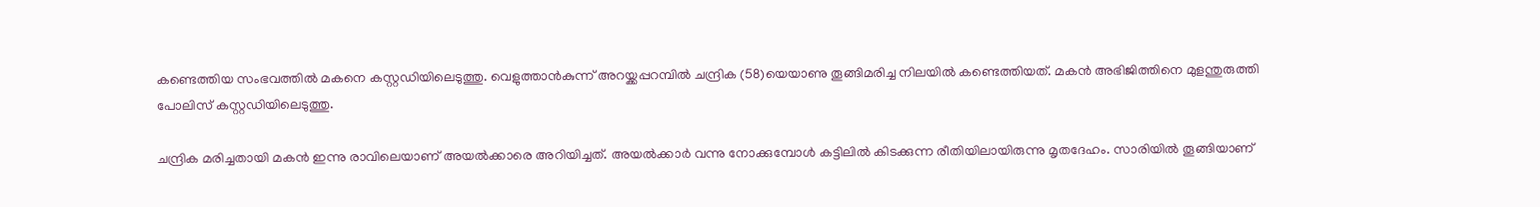കണ്ടെത്തിയ സംഭവത്തില്‍ മകനെ കസ്റ്റഡിയിലെടുത്തു. വെളുത്താന്‍കുന്ന് അറയ്ക്കപ്പറമ്പില്‍ ചന്ദ്രിക (58)യെയാണു തൂങ്ങിമരിച്ച നിലയില്‍ കണ്ടെത്തിയത്. മകന്‍ അഭിജിത്തിനെ മുളന്തുരുത്തി പോലിസ് കസ്റ്റഡിയിലെടുത്തു.

ചന്ദ്രിക മരിച്ചതായി മകന്‍ ഇന്നു രാവിലെയാണ് അയല്‍ക്കാരെ അറിയിച്ചത്. അയല്‍ക്കാര്‍ വന്നു നോക്കുമ്പോള്‍ കട്ടിലില്‍ കിടക്കുന്ന രീതിയിലായിരുന്നു മൃതദേഹം. സാരിയില്‍ തൂങ്ങിയാണ്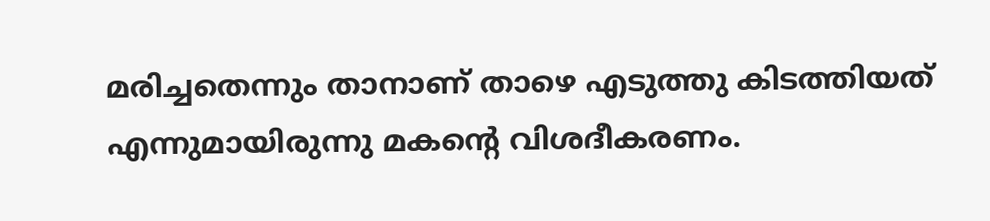മരിച്ചതെന്നും താനാണ് താഴെ എടുത്തു കിടത്തിയത് എന്നുമായിരുന്നു മകന്റെ വിശദീകരണം.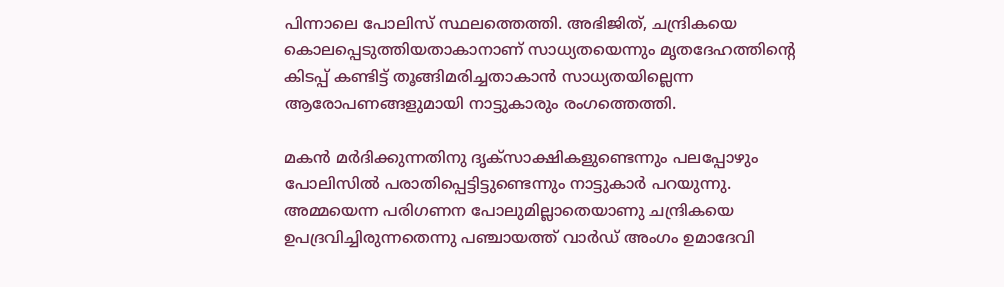പിന്നാലെ പോലിസ് സ്ഥലത്തെത്തി. അഭിജിത്, ചന്ദ്രികയെ കൊലപ്പെടുത്തിയതാകാനാണ് സാധ്യതയെന്നും മൃതദേഹത്തിന്റെ കിടപ്പ് കണ്ടിട്ട് തൂങ്ങിമരിച്ചതാകാന്‍ സാധ്യതയില്ലെന്ന ആരോപണങ്ങളുമായി നാട്ടുകാരും രംഗത്തെത്തി.

മകന്‍ മര്‍ദിക്കുന്നതിനു ദൃക്‌സാക്ഷികളുണ്ടെന്നും പലപ്പോഴും പോലിസില്‍ പരാതിപ്പെട്ടിട്ടുണ്ടെന്നും നാട്ടുകാര്‍ പറയുന്നു. അമ്മയെന്ന പരിഗണന പോലുമില്ലാതെയാണു ചന്ദ്രികയെ ഉപദ്രവിച്ചിരുന്നതെന്നു പഞ്ചായത്ത് വാര്‍ഡ് അംഗം ഉമാദേവി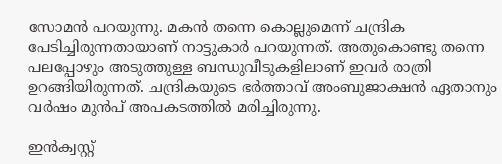സോമന്‍ പറയുന്നു. മകന്‍ തന്നെ കൊല്ലുമെന്ന് ചന്ദ്രിക പേടിച്ചിരുന്നതായാണ് നാട്ടുകാര്‍ പറയുന്നത്. അതുകൊണ്ടു തന്നെ പലപ്പോഴും അടുത്തുള്ള ബന്ധുവീടുകളിലാണ് ഇവര്‍ രാത്രി ഉറങ്ങിയിരുന്നത്. ചന്ദ്രികയുടെ ഭര്‍ത്താവ് അംബുജാക്ഷന്‍ ഏതാനും വര്‍ഷം മുന്‍പ് അപകടത്തില്‍ മരിച്ചിരുന്നു.

ഇന്‍ക്വസ്റ്റ്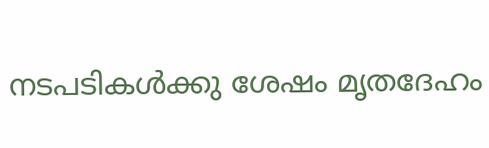നടപടികള്‍ക്കു ശേഷം മൃതദേഹം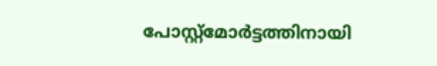പോസ്റ്റ്‌മോര്‍ട്ടത്തിനായി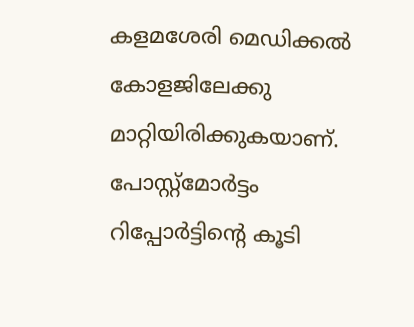കളമശേരി മെഡിക്കല്‍ കോളജിലേക്കു മാറ്റിയിരിക്കുകയാണ്. പോസ്റ്റ്‌മോര്‍ട്ടം റിപ്പോര്‍ട്ടിന്റെ കൂടി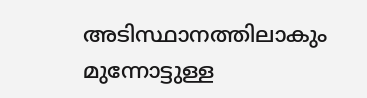അടിസ്ഥാനത്തിലാകും മുന്നോട്ടുള്ള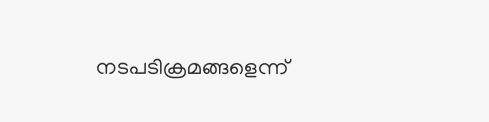നടപടിക്രമങ്ങളെന്ന്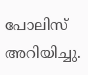പോലിസ് അറിയിച്ചു.